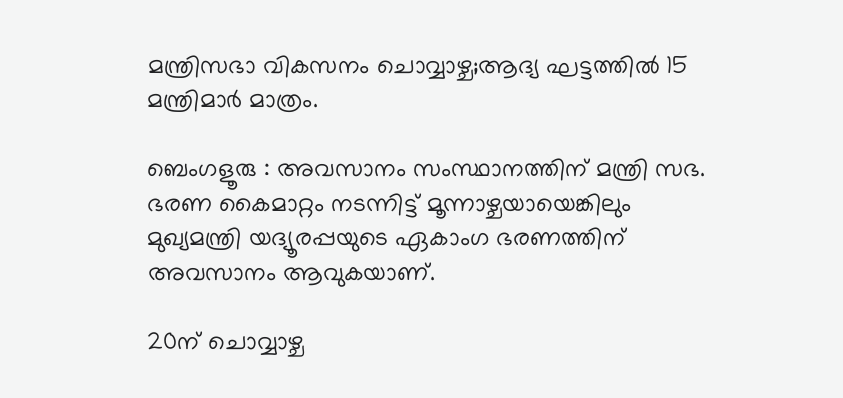മന്ത്രിസഭാ വികസനം ചൊവ്വാഴ്ച;ആദ്യ ഘട്ടത്തിൽ 15 മന്ത്രിമാർ മാത്രം.

ബെംഗളൂരു : അവസാനം സംസ്ഥാനത്തിന് മന്ത്രി സഭ. ഭരണ കൈമാറ്റം നടന്നിട്ട് മൂന്നാഴ്ചയായെങ്കിലും മുഖ്യമന്ത്രി യദ്യൂരപ്പയുടെ ഏകാംഗ ഭരണത്തിന് അവസാനം ആവുകയാണ്.

20ന് ചൊവ്വാഴ്ച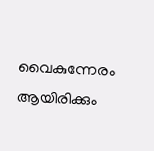വൈകുന്നേരം ആയിരിക്കും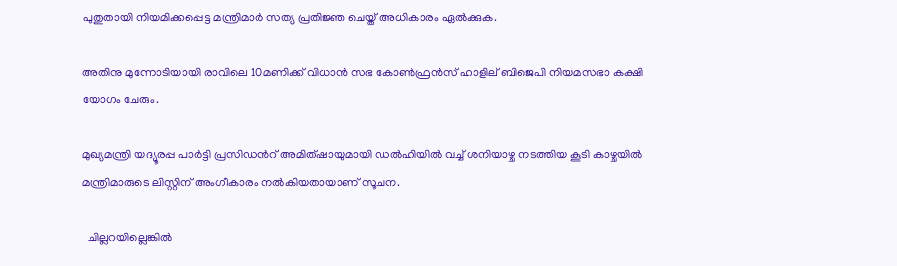പുതുതായി നിയമിക്കപ്പെട്ട മന്ത്രിമാര്‍ സത്യ പ്രതിജ്ഞ ചെയ്ത് അധികാരം ഏല്‍ക്കുക.

അതിനു മുന്നോടിയായി രാവിലെ 10മണിക്ക് വിധാന്‍ സഭ കോണ്‍ഫ്രന്‍സ് ഹാളില് ബിജെപി നിയമസഭാ കക്ഷി യോഗം ചേരും.

മുഖ്യമന്ത്രി യദ്യൂരപ്പ പാര്‍ട്ടി പ്രസിഡന്‍റ് അമിത്ഷായുമായി ഡല്‍ഹിയില്‍ വച്ച് ശനിയാഴ്ച നടത്തിയ കൂടി കാഴ്ചയില്‍ മന്ത്രിമാരുടെ ലിസ്റ്റിന് അംഗീകാരം നല്‍കിയതായാണ് സൂചന.

  ചില്ലറയില്ലെങ്കിൽ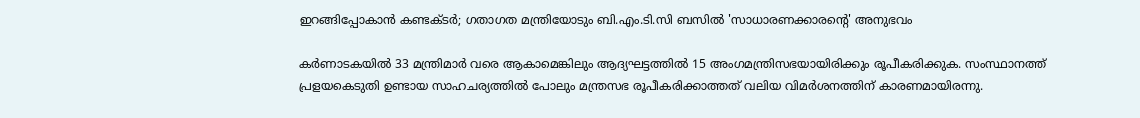ഇറങ്ങിപ്പോകാൻ കണ്ടക്ടർ; ഗതാഗത മന്ത്രിയോടും ബി.എം.ടി.സി ബസിൽ 'സാധാരണക്കാരന്റെ' അനുഭവം

കര്‍ണാടകയില്‍ 33 മന്ത്രിമാർ വരെ ആകാമെങ്കിലും ആദ്യഘട്ടത്തില്‍ 15 അംഗമന്ത്രിസഭയായിരിക്കും രൂപീകരിക്കുക. സംസ്ഥാനത്ത് പ്രളയകെടുതി ഉണ്ടായ സാഹചര്യത്തില്‍ പോലും മന്ത്രസഭ രൂപീകരിക്കാത്തത് വലിയ വിമര്‍ശനത്തിന് കാരണമായിരന്നു.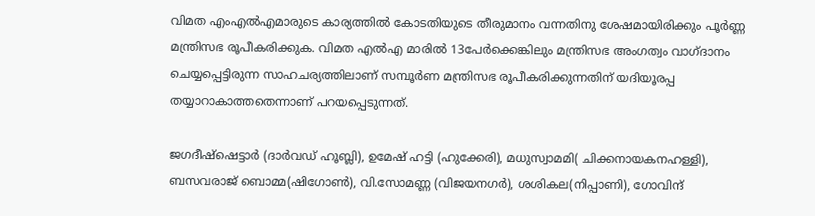വിമത എംഎല്‍എമാരുടെ കാര്യത്തില്‍ കോടതിയുടെ തീരുമാനം വന്നതിനു ശേഷമായിരിക്കും പൂര്‍ണ്ണ മന്ത്രിസഭ രൂപീകരിക്കുക. വിമത എല്‍എ മാരില്‍ 13പേര്‍ക്കെങ്കിലും മന്ത്രിസഭ അംഗത്വം വാഗ്ദാനം ചെയ്യപ്പെട്ടിരുന്ന സാഹചര്യത്തിലാണ് സമ്പൂർണ മന്ത്രിസഭ രൂപീകരിക്കുന്നതിന് യദിയൂരപ്പ തയ്യാറാകാത്തതെന്നാണ് പറയപ്പെടുന്നത്.

ജഗദീഷ്ഷെട്ടാര്‍ (ദാര്‍വഡ് ഹൂബ്ലി), ഉമേഷ് ഹട്ടി (ഹുക്കേരി), മധുസ്വാമമി( ചിക്കനായകനഹള്ളി), ബസവരാജ് ബൊമ്മ(ഷിഗോണ്‍), വി.സോമണ്ണ (വിജയനഗര്‍), ശശികല(നിപ്പാണി), ഗോവിന്ദ്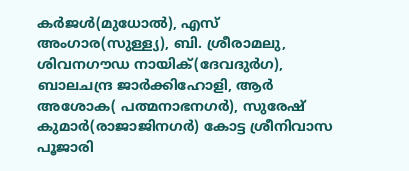കര്‍ജള്‍(മുധോല്‍), എസ് അംഗാര(സുള്ള്യ), ബി. ശ്രീരാമലു, ശിവനഗൗഡ നായിക്(ദേവദുര്‍ഗ), ബാലചന്ദ്ര ജാര്‍ക്കിഹോളി, ആര്‍ അശോക( പത്മനാഭനഗര്‍), സുരേഷ് കുമാര്‍(രാജാജിനഗര്‍) കോട്ട ശ്രീനിവാസ പൂജാരി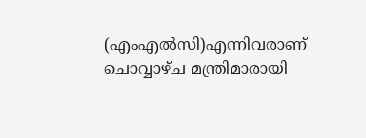(എംഎല്‍സി)എന്നിവരാണ് ചൊവ്വാഴ്ച മന്ത്രിമാരായി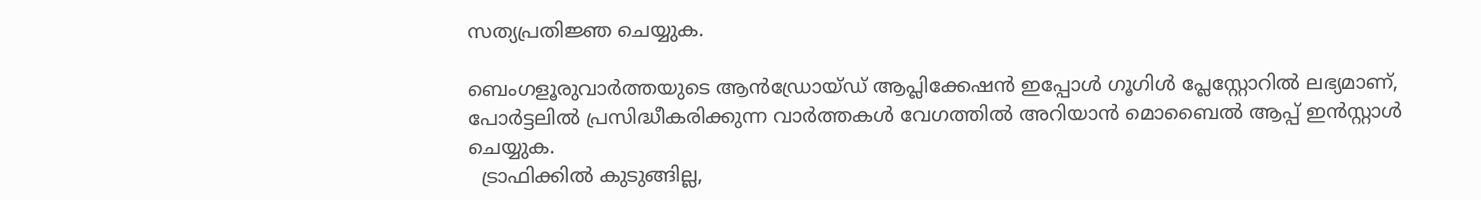സത്യപ്രതിജ്ഞ ചെയ്യുക.

ബെംഗളൂരുവാർത്തയുടെ ആൻഡ്രോയ്ഡ് ആപ്ലിക്കേഷൻ ഇപ്പോൾ ഗൂഗിൾ പ്ലേസ്റ്റോറിൽ ലഭ്യമാണ്, പോർട്ടലിൽ പ്രസിദ്ധീകരിക്കുന്ന വാർത്തകൾ വേഗത്തിൽ അറിയാൻ മൊബൈൽ ആപ്പ് ഇൻസ്റ്റാൾ ചെയ്യുക.
  ട്രാഫിക്കിൽ കുടുങ്ങില്ല,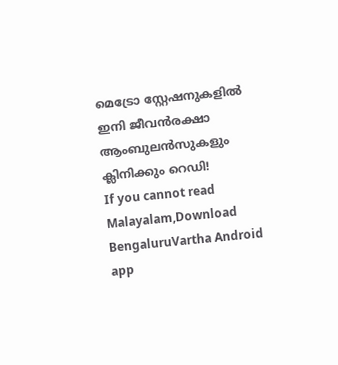മെട്രോ സ്റ്റേഷനുകളിൽ ഇനി ജീവൻരക്ഷാ ആംബുലൻസുകളും ക്ലിനിക്കും റെഡി!
If you cannot read Malayalam,Download BengaluruVartha Android app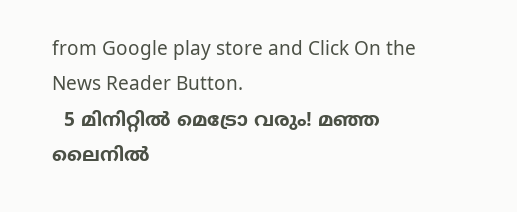from Google play store and Click On the News Reader Button.
  5 മിനിറ്റിൽ മെട്രോ വരും! മഞ്ഞ ലൈനിൽ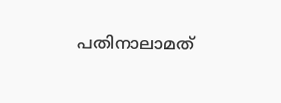പതിനാലാമത്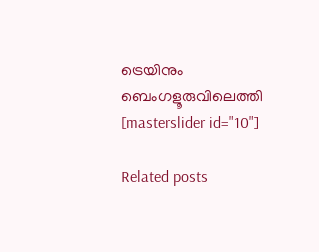ട്രെയിനും ബെംഗളൂരുവിലെത്തി
[masterslider id="10"]

Related posts